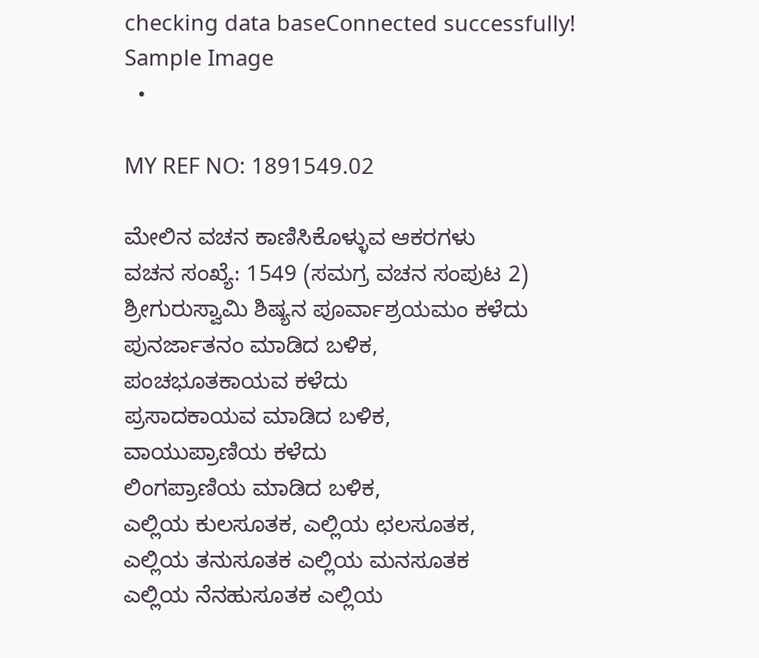checking data baseConnected successfully! Sample Image
  •

MY REF NO: 1891549.02

ಮೇಲಿನ ವಚನ ಕಾಣಿಸಿಕೊಳ್ಳುವ ಆಕರಗಳು
ವಚನ ಸಂಖ್ಯೆ: 1549 (ಸಮಗ್ರ ವಚನ ಸಂಪುಟ 2)
ಶ್ರೀಗುರುಸ್ವಾಮಿ ಶಿಷ್ಯನ ಪೂರ್ವಾಶ್ರಯಮಂ ಕಳೆದು
ಪುನರ್ಜಾತನಂ ಮಾಡಿದ ಬಳಿಕ,
ಪಂಚಭೂತಕಾಯವ ಕಳೆದು
ಪ್ರಸಾದಕಾಯವ ಮಾಡಿದ ಬಳಿಕ,
ವಾಯುಪ್ರಾಣಿಯ ಕಳೆದು
ಲಿಂಗಪ್ರಾಣಿಯ ಮಾಡಿದ ಬಳಿಕ,
ಎಲ್ಲಿಯ ಕುಲಸೂತಕ, ಎಲ್ಲಿಯ ಛಲಸೂತಕ,
ಎಲ್ಲಿಯ ತನುಸೂತಕ ಎಲ್ಲಿಯ ಮನಸೂತಕ
ಎಲ್ಲಿಯ ನೆನಹುಸೂತಕ ಎಲ್ಲಿಯ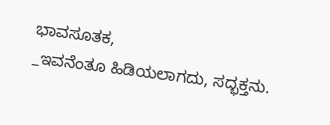ಭಾವಸೂತಕ,
_ಇವನೆಂತೂ ಹಿಡಿಯಲಾಗದು, ಸದ್ಭಕ್ತನು.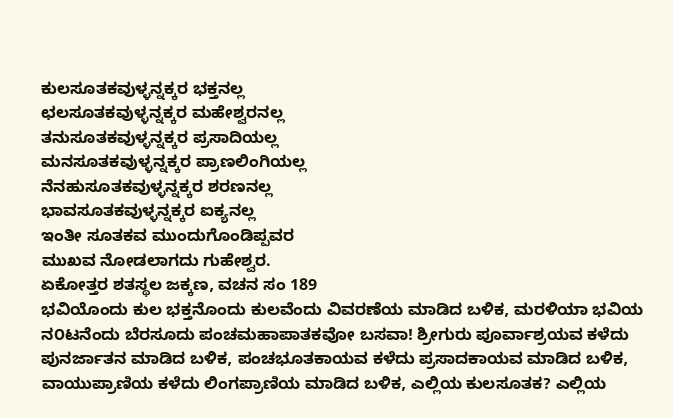ಕುಲಸೂತಕವುಳ್ಳನ್ನಕ್ಕರ ಭಕ್ತನಲ್ಲ
ಛಲಸೂತಕವುಳ್ಳನ್ನಕ್ಕರ ಮಹೇಶ್ವರನಲ್ಲ
ತನುಸೂತಕವುಳ್ಳನ್ನಕ್ಕರ ಪ್ರಸಾದಿಯಲ್ಲ
ಮನಸೂತಕವುಳ್ಳನ್ನಕ್ಕರ ಪ್ರಾಣಲಿಂಗಿಯಲ್ಲ
ನೆನಹುಸೂತಕವುಳ್ಳನ್ನಕ್ಕರ ಶರಣನಲ್ಲ
ಭಾವಸೂತಕವುಳ್ಳನ್ನಕ್ಕರ ಐಕ್ಯನಲ್ಲ
ಇಂತೀ ಸೂತಕವ ಮುಂದುಗೊಂಡಿಪ್ಪವರ
ಮುಖವ ನೋಡಲಾಗದು ಗುಹೇಶ್ವರ.
ಏಕೋತ್ತರ ಶತಸ್ಥಲ ಜಕ್ಕಣ, ವಚನ ಸಂ 189
ಭವಿಯೊಂದು ಕುಲ ಭಕ್ತನೊಂದು ಕುಲವೆಂದು ವಿವರಣೆಯ ಮಾಡಿದ ಬಳಿಕ, ಮರಳಿಯಾ ಭವಿಯ ನ೦ಟನೆಂದು ಬೆರಸೂದು ಪಂಚಮಹಾಪಾತಕವೋ ಬಸವಾ! ಶ್ರೀಗುರು ಪೂರ್ವಾಶ್ರಯವ ಕಳೆದು ಪುನರ್ಜಾತನ ಮಾಡಿದ ಬಳಿಕ, ಪಂಚಭೂತಕಾಯವ ಕಳೆದು ಪ್ರಸಾದಕಾಯವ ಮಾಡಿದ ಬಳಿಕ, ವಾಯುಪ್ರಾಣಿಯ ಕಳೆದು ಲಿಂಗಪ್ರಾಣಿಯ ಮಾಡಿದ ಬಳಿಕ, ಎಲ್ಲಿಯ ಕುಲಸೂತಕ? ಎಲ್ಲಿಯ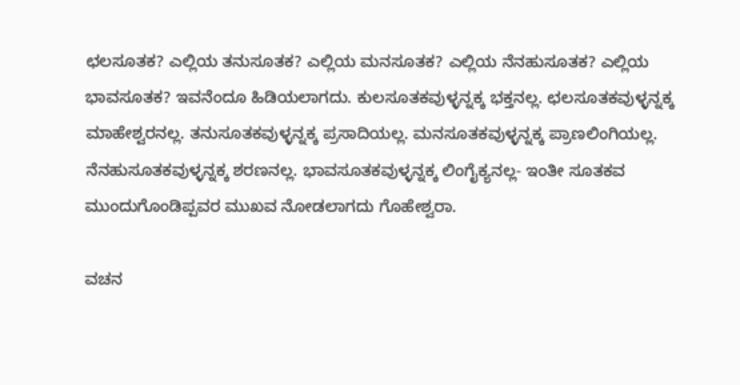ಛಲಸೂತಕ? ಎಲ್ಲಿಯ ತನುಸೂತಕ? ಎಲ್ಲಿಯ ಮನಸೂತಕ? ಎಲ್ಲಿಯ ನೆನಹುಸೂತಕ? ಎಲ್ಲಿಯ ಭಾವಸೂತಕ? ಇವನೆಂದೂ ಹಿಡಿಯಲಾಗದು. ಕುಲಸೂತಕವುಳ್ಳನ್ನಕ್ಕ ಭಕ್ತನಲ್ಲ. ಛಲಸೂತಕವುಳ್ಳನ್ನಕ್ಕ ಮಾಹೇಶ್ವರನಲ್ಲ. ತನುಸೂತಕವುಳ್ಳನ್ನಕ್ಕ ಪ್ರಸಾದಿಯಲ್ಲ. ಮನಸೂತಕವುಳ್ಳನ್ನಕ್ಕ ಪ್ರಾಣಲಿಂಗಿಯಲ್ಲ. ನೆನಹುಸೂತಕವುಳ್ಳನ್ನಕ್ಕ ಶರಣನಲ್ಲ. ಭಾವಸೂತಕವುಳ್ಳನ್ನಕ್ಕ ಲಿಂಗೈಕ್ಯನಲ್ಲ- ಇಂತೀ ಸೂತಕವ ಮುಂದುಗೊಂಡಿಪ್ಪವರ ಮುಖವ ನೋಡಲಾಗದು ಗೊಹೇಶ್ವರಾ.

ವಚನ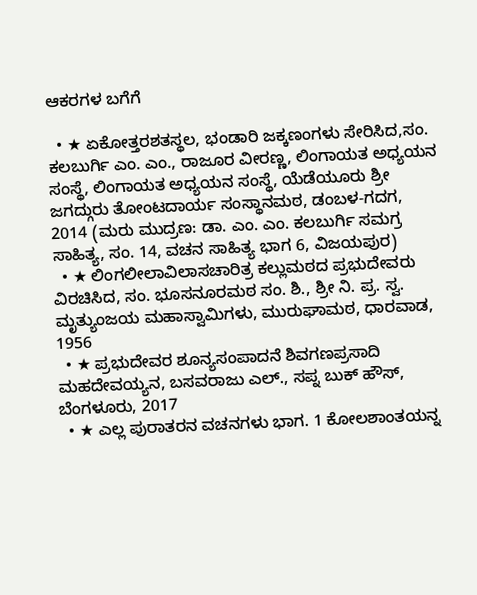ಆಕರಗಳ ಬಗೆಗೆ

  • ★ ಏಕೋತ್ತರಶತಸ್ಥಲ, ಭಂಡಾರಿ ಜಕ್ಕಣಂಗಳು ಸೇರಿಸಿದ,ಸಂ. ಕಲಬುರ್ಗಿ ಎಂ. ಎಂ., ರಾಜೂರ ವೀರಣ್ಣ, ಲಿಂಗಾಯತ ಅಧ್ಯಯನ ಸಂಸ್ಥೆ, ಲಿಂಗಾಯತ ಅಧ್ಯಯನ ಸಂಸ್ಥೆ, ಯೆಡೆಯೂರು ಶ್ರೀ ಜಗದ್ಗುರು ತೋಂಟದಾರ್ಯ ಸಂಸ್ಥಾನಮಠ, ಡಂಬಳ-ಗದಗ, 2014 (ಮರು ಮುದ್ರಣ: ಡಾ. ಎಂ. ಎಂ. ಕಲಬುರ್ಗಿ ಸಮಗ್ರ ಸಾಹಿತ್ಯ, ಸಂ. 14, ವಚನ ಸಾಹಿತ್ಯ ಭಾಗ 6, ವಿಜಯಪುರ)
  • ★ ಲಿಂಗಲೀಲಾವಿಲಾಸಚಾರಿತ್ರ ಕಲ್ಲುಮಠದ ಪ್ರಭುದೇವರು ವಿರಚಿಸಿದ, ಸಂ. ಭೂಸನೂರಮಠ ಸಂ. ಶಿ., ಶ್ರೀ ನಿ. ಪ್ರ. ಸ್ವ. ಮೃತ್ಯುಂಜಯ ಮಹಾಸ್ವಾಮಿಗಳು, ಮುರುಘಾಮಠ, ಧಾರವಾಡ, 1956
  • ★ ಪ್ರಭುದೇವರ ಶೂನ್ಯಸಂಪಾದನೆ ಶಿವಗಣಪ್ರಸಾದಿ ಮಹದೇವಯ್ಯನ, ಬಸವರಾಜು ಎಲ್., ಸಪ್ನ ಬುಕ್ ಹೌಸ್, ಬೆಂಗಳೂರು, 2017
  • ★ ಎಲ್ಲ ಪುರಾತರನ ವಚನಗಳು ಭಾಗ. 1 ಕೋಲಶಾಂತಯನ್ನ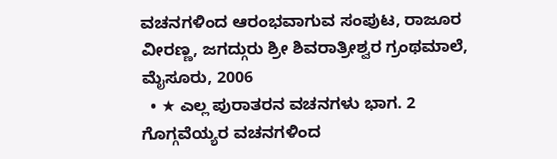ವಚನಗಳಿಂದ ಆರಂಭವಾಗುವ ಸಂಪುಟ, ರಾಜೂರ ವೀರಣ್ಣ, ಜಗದ್ಗುರು ಶ್ರೀ ಶಿವರಾತ್ರೀಶ್ವರ ಗ್ರಂಥಮಾಲೆ, ಮೈಸೂರು, 2006
  • ★ ಎಲ್ಲ ಪುರಾತರನ ವಚನಗಳು ಭಾಗ. 2 ಗೊಗ್ಗವೆಯ್ಯರ ವಚನಗಳಿಂದ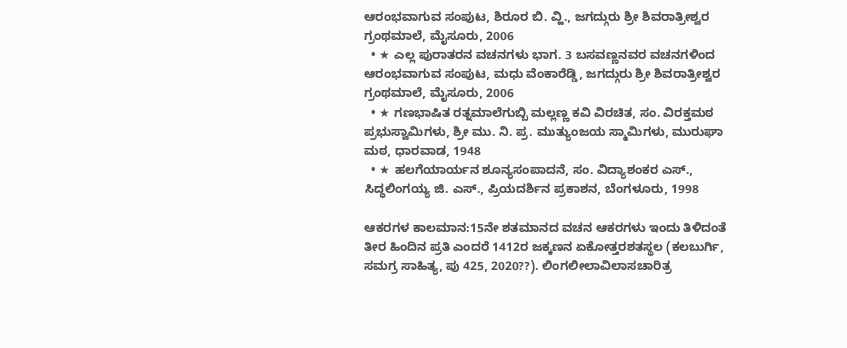ಆರಂಭವಾಗುವ ಸಂಪುಟ, ಶಿರೂರ ಬಿ. ವ್ಹಿ., ಜಗದ್ಗುರು ಶ್ರೀ ಶಿವರಾತ್ರೀಶ್ವರ ಗ್ರಂಥಮಾಲೆ, ಮೈಸೂರು, 2006
  • ★ ಎಲ್ಲ ಪುರಾತರನ ವಚನಗಳು ಭಾಗ. 3 ಬಸವಣ್ಣನವರ ವಚನಗಳಿಂದ ಆರಂಭವಾಗುವ ಸಂಪುಟ, ಮಧು ವೆಂಕಾರೆಡ್ಡಿ, ಜಗದ್ಗುರು ಶ್ರೀ ಶಿವರಾತ್ರೀಶ್ವರ ಗ್ರಂಥಮಾಲೆ, ಮೈಸೂರು, 2006
  • ★ ಗಣಭಾಷಿತ ರತ್ನಮಾಲೆಗುಬ್ಬಿ ಮಲ್ಲಣ್ಣ ಕವಿ ವಿರಚಿತ, ಸಂ. ವಿರಕ್ತಮಠ ಪ್ರಭುಸ್ವಾಮಿಗಳು, ಶ್ರೀ ಮು. ನಿ. ಪ್ರ. ಮುತ್ಯುಂಜಯ ಸ್ಮಾಮಿಗಳು, ಮುರುಘಾ ಮಠ, ಧಾರವಾಡ, 1948
  • ★ ಹಲಗೆಯಾರ್ಯನ ಶೂನ್ಯಸಂಪಾದನೆ, ಸಂ. ವಿದ್ಯಾಶಂಕರ ಎಸ್., ಸಿದ್ಧಲಿಂಗಯ್ಯ ಜಿ. ಎಸ್., ಪ್ರಿಯದರ್ಶಿನ ಪ್ರಕಾಶನ, ಬೆಂಗಳೂರು, 1998

ಆಕರಗಳ ಕಾಲಮಾನ:15ನೇ ಶತಮಾನದ ವಚನ ಆಕರಗಳು ಇಂದು ತಿಳಿದಂತೆ ತೀರ ಹಿಂದಿನ ಪ್ರತಿ ಎಂದರೆ 1412ರ ಜಕ್ಕಣನ ಏಕೋತ್ತರಶತಸ್ಥಲ (ಕಲಬುರ್ಗಿ, ಸಮಗ್ರ ಸಾಹಿತ್ಯ, ಪು 425, 2020??). ಲಿಂಗಲೀಲಾವಿಲಾಸಚಾರಿತ್ರ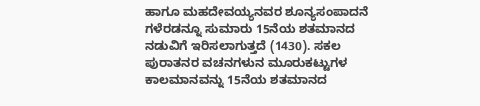ಹಾಗೂ ಮಹದೇವಯ್ಯನವರ ಶೂನ್ಯಸಂಪಾದನೆ ಗಳೆರಡನ್ನೂ ಸುಮಾರು 15ನೆಯ ಶತಮಾನದ ನಡುವಿಗೆ ಇರಿಸಲಾಗುತ್ತದೆ (1430). ಸಕಲ ಪುರಾತನರ ವಚನಗಳುನ ಮೂರುಕಟ್ಟುಗಳ ಕಾಲಮಾನವನ್ನು 15ನೆಯ ಶತಮಾನದ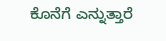ಕೊನೆಗೆ ಎನ್ನುತ್ತಾರೆ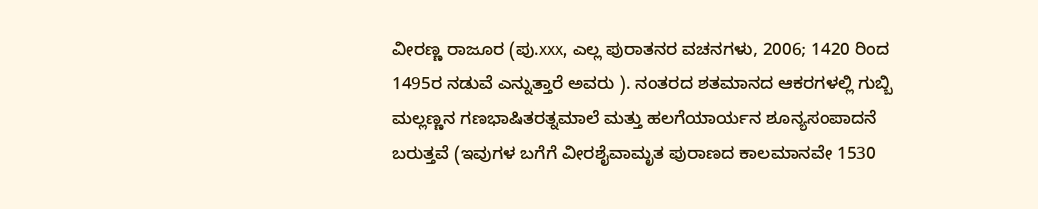ವೀರಣ್ಣ ರಾಜೂರ (ಪು.xxx, ಎಲ್ಲ ಪುರಾತನರ ವಚನಗಳು, 2006; 1420 ರಿಂದ 1495ರ ನಡುವೆ ಎನ್ನುತ್ತಾರೆ ಅವರು ). ನಂತರದ ಶತಮಾನದ ಆಕರಗಳಲ್ಲಿ ಗುಬ್ಬಿ ಮಲ್ಲಣ್ಣನ ಗಣಭಾಷಿತರತ್ನಮಾಲೆ ಮತ್ತು ಹಲಗೆಯಾರ್ಯನ ಶೂನ್ಯಸಂಪಾದನೆ ಬರುತ್ತವೆ (ಇವುಗಳ ಬಗೆಗೆ ವೀರಶೈವಾಮೃತ ಪುರಾಣದ ಕಾಲಮಾನವೇ 1530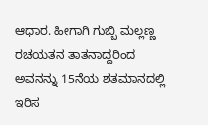ಆಧಾರ. ಹೀಗಾಗಿ ಗುಬ್ಬಿ ಮಲ್ಲಣ್ಣ ರಚಯತನ ತಾತನಾದ್ದರಿಂದ ಅವನನ್ನು 15ನೆಯ ಶತಮಾನದಲ್ಲಿ ಇರಿಸ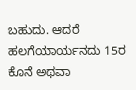ಬಹುದು. ಆದರೆ ಹಲಗೆಯಾರ್ಯನದು 15ರ ಕೊನೆ ಅಥವಾ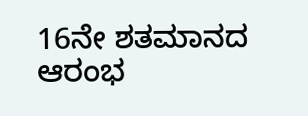16ನೇ ಶತಮಾನದ ಆರಂಭ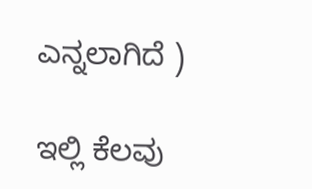ಎನ್ನಲಾಗಿದೆ )

ಇಲ್ಲಿ ಕೆಲವು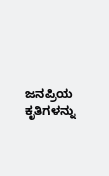ಜನಪ್ರಿಯ ಕೃತಿಗಳನ್ನು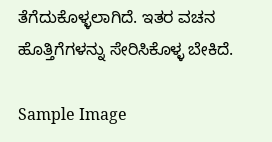ತೆಗೆದುಕೊಳ್ಳಲಾಗಿದೆ. ಇತರ ವಚನ ಹೊತ್ತಿಗೆಗಳನ್ನು ಸೇರಿಸಿಕೊಳ್ಳ ಬೇಕಿದೆ.

Sample Image